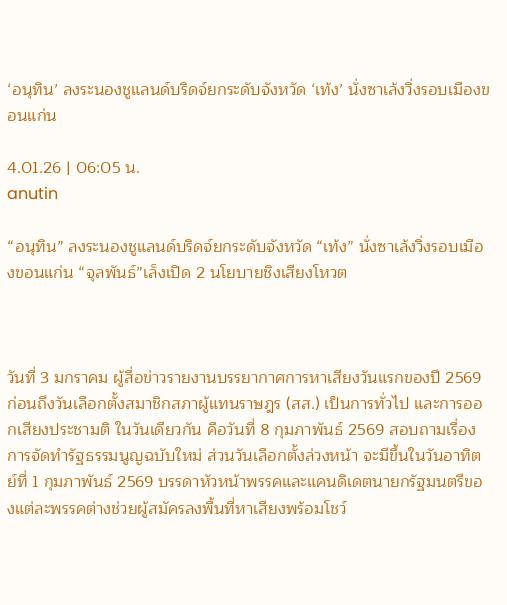‘อนุทิน’ ลงระนองชูแลนด์บริดจ์ยกระดับจังหวัด ‘เท้ง’ นั่งซาเล้งวิ่งรอบเมืองขอนแก่น

4.01.26 | 06:05 น.
anutin

“อนุทิน” ลงระนองชูแลนด์บริดจ์ยกระดับจังหวัด “เท้ง” นั่งซาเล้งวิ่งรอบเมืองขอนแก่น “จุลพันธ์”เล็งเปิด 2 นโยบายชิงเสียงโหวต



วันที่ 3 มกราคม ผู้สื่อข่าวรายงานบรรยากาศการหาเสียงวันแรกของปี 2569 ก่อนถึงวันเลือกตั้งสมาชิกสภาผู้แทนราษฎร (สส.) เป็นการทั่วไป และการออกเสียงประชามติ ในวันเดียวกัน คือวันที่ 8 กุมภาพันธ์ 2569 สอบถามเรื่องการจัดทำรัฐธรรมนูญฉบับใหม่ ส่วนวันเลือกตั้งล่วงหน้า จะมีขึ้นในวันอาทิตย์ที่ 1 กุมภาพันธ์ 2569 บรรดาหัวหน้าพรรคและแคนดิเดตนายกรัฐมนตรีของแต่ละพรรคต่างช่วยผู้สมัครลงพื้นที่หาเสียงพร้อมโชว์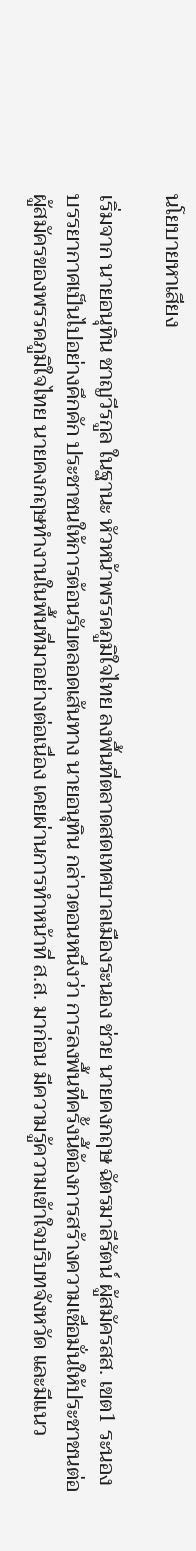นโยบายหาเสียง

เริ่มจาก นายอนุทิน ชาญวีรกูล ในฐานะ หัวหน้าพรรคภูมิใจไทย ลงพื้นที่ตลาดสดเทศบาลเมืองระนอง ช่วย นายคงกฤษ ฉัตรมาลีรัตน์ ผู้สมัครสส. เขต1 ระนอง บรรยากาศเป็นไปอย่างคึกคัก ประชาชนให้การต้อนรับตลอดเส้นทาง นายอนุทิน กล่าวตอนหนึ่งว่า การลงพื้นที่ครั้งนี้ต้องการสร้างความเชื่อมั่นให้ประชาชนต่อผู้สมัครของพรรคภูมิใจไทย นายคงกฤษทำงานในพื้นที่มาอย่างต่อเนื่อง เคยผ่านการทำหน้าที่ ส.ส. มาก่อน มีความรู้ความเข้าใจบริบทจังหวัด และมีแนว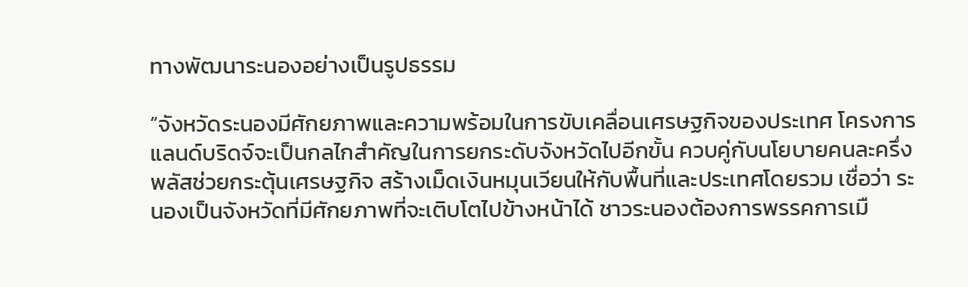ทางพัฒนาระนองอย่างเป็นรูปธรรม

“จังหวัดระนองมีศักยภาพและความพร้อมในการขับเคลื่อนเศรษฐกิจของประเทศ โครงการแลนด์บริดจ์จะเป็นกลไกสำคัญในการยกระดับจังหวัดไปอีกขั้น ควบคู่กับนโยบายคนละครึ่งพลัสช่วยกระตุ้นเศรษฐกิจ สร้างเม็ดเงินหมุนเวียนให้กับพื้นที่และประเทศโดยรวม เชื่อว่า ระนองเป็นจังหวัดที่มีศักยภาพที่จะเติบโตไปข้างหน้าได้ ชาวระนองต้องการพรรคการเมื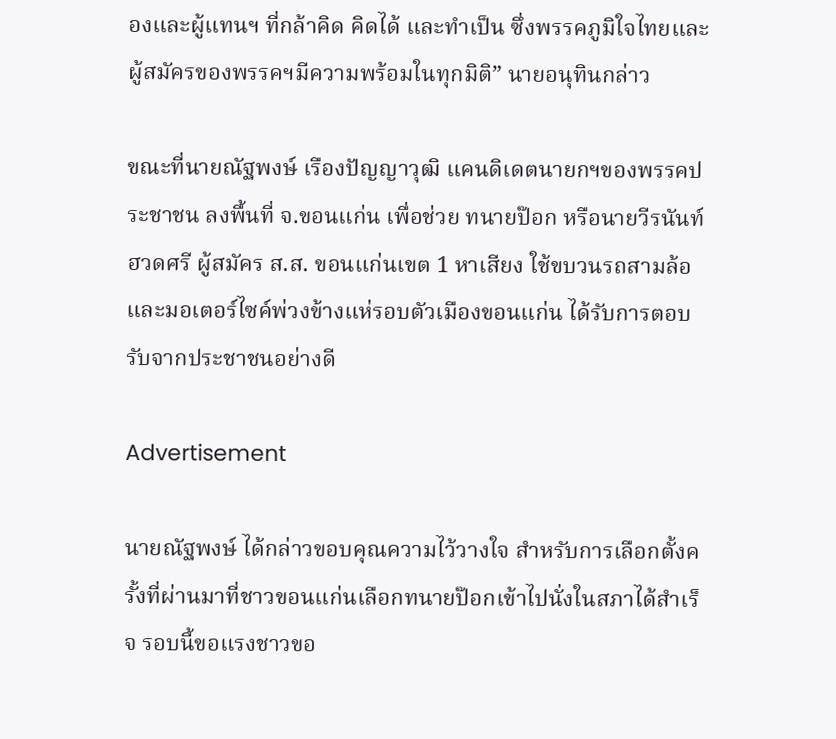องและผู้แทนฯ ที่กล้าคิด คิดได้ และทำเป็น ซึ่งพรรคภูมิใจไทยและผู้สมัครของพรรคฯมีความพร้อมในทุกมิติ” นายอนุทินกล่าว

ขณะที่นายณัฐพงษ์ เรืองปัญญาวุฒิ แคนดิเดตนายกฯของพรรคประชาชน ลงพื้นที่ จ.ขอนแก่น เพื่อช่วย ทนายป๊อก หรือนายวีรนันท์ ฮวดศรี ผู้สมัคร ส.ส. ขอนแก่นเขต 1 หาเสียง ใช้ขบวนรถสามล้อและมอเตอร์ไซค์พ่วงข้างแห่รอบตัวเมืองขอนแก่น ได้รับการตอบรับจากประชาชนอย่างดี

Advertisement

นายณัฐพงษ์ ได้กล่าวขอบคุณความไว้วางใจ สำหรับการเลือกตั้งครั้งที่ผ่านมาที่ชาวขอนแก่นเลือกทนายป๊อกเข้าไปนั่งในสภาได้สำเร็จ รอบนี้ขอแรงชาวขอ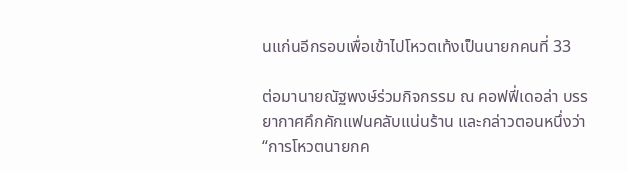นแก่นอีกรอบเพื่อเข้าไปโหวตเท้งเป็นนายกคนที่ 33

ต่อมานายณัฐพงษ์ร่วมกิจกรรม ณ คอฟฟี่เดอล่า บรรยากาศคึกคักแฟนคลับแน่นร้าน และกล่าวตอนหนึ่งว่า “การโหวตนายกค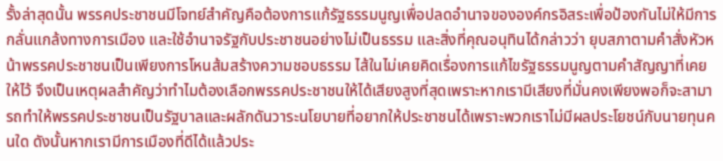รั้งล่าสุดนั้น พรรคประชาชนมีโจทย์สำคัญคือต้องการแก้รัฐธรรมนูญเพื่อปลดอำนาจขององค์กรอิสระเพื่อป้องกันไม่ให้มีการกลั่นแกล้งทางการเมือง และใช้อำนาจรัฐกับประชาชนอย่างไม่เป็นธรรม และสิ่งที่คุณอนุทินได้กล่าวว่า ยุบสภาตามคำสั่งหัวหน้าพรรคประชาชนเป็นเพียงการโหนส้มสร้างความชอบธรรม ไส้ในไม่เคยคิดเรื่องการแก้ไขรัฐธรรมนูญตามคำสัญญาที่เคยให้ไว้ จึงเป็นเหตุผลสำคัญว่าทำไมต้องเลือกพรรคประชาชนให้ได้เสียงสูงที่สุดเพราะหากเรามีเสียงที่มั่นคงเพียงพอก็จะสามารถทำให้พรรคประชาชนเป็นรัฐบาลและผลักดันวาระนโยบายที่อยากให้ประชาชนได้เพราะพวกเราไม่มีผลประโยชน์กับนายทุนคนใด ดังนั้นหากเรามีการเมืองที่ดีได้แล้วประ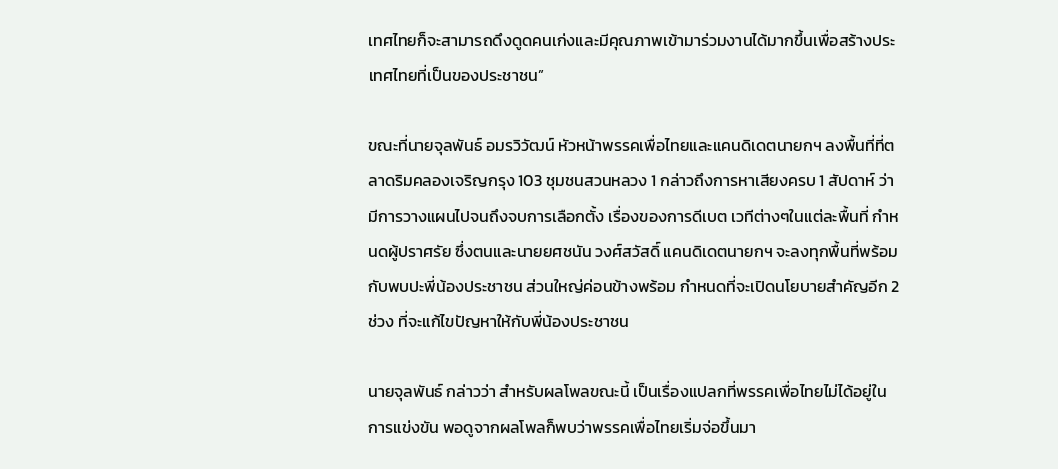เทศไทยก็จะสามารถดึงดูดคนเก่งและมีคุณภาพเข้ามาร่วมงานได้มากขึ้นเพื่อสร้างประเทศไทยที่เป็นของประชาชน”

ขณะที่นายจุลพันธ์ อมรวิวัฒน์ หัวหน้าพรรคเพื่อไทยและแคนดิเดตนายกฯ ลงพื้นที่ที่ตลาดริมคลองเจริญกรุง 103 ชุมชนสวนหลวง 1 กล่าวถึงการหาเสียงครบ 1 สัปดาห์ ว่า มีการวางแผนไปจนถึงจบการเลือกตั้ง เรื่องของการดีเบต เวทีต่างๆในแต่ละพื้นที่ กำหนดผู้ปราศรัย ซึ่งตนและนายยศชนัน วงศ์สวัสดิ์ แคนดิเดตนายกฯ จะลงทุกพื้นที่พร้อมกับพบปะพี่น้องประชาชน ส่วนใหญ่ค่อนข้างพร้อม กำหนดที่จะเปิดนโยบายสำคัญอีก 2 ช่วง ที่จะแก้ไขปัญหาให้กับพี่น้องประชาชน

นายจุลพันธ์ กล่าวว่า สำหรับผลโพลขณะนี้ เป็นเรื่องแปลกที่พรรคเพื่อไทยไม่ได้อยู่ในการแข่งขัน พอดูจากผลโพลก็พบว่าพรรคเพื่อไทยเริ่มจ่อขึ้นมา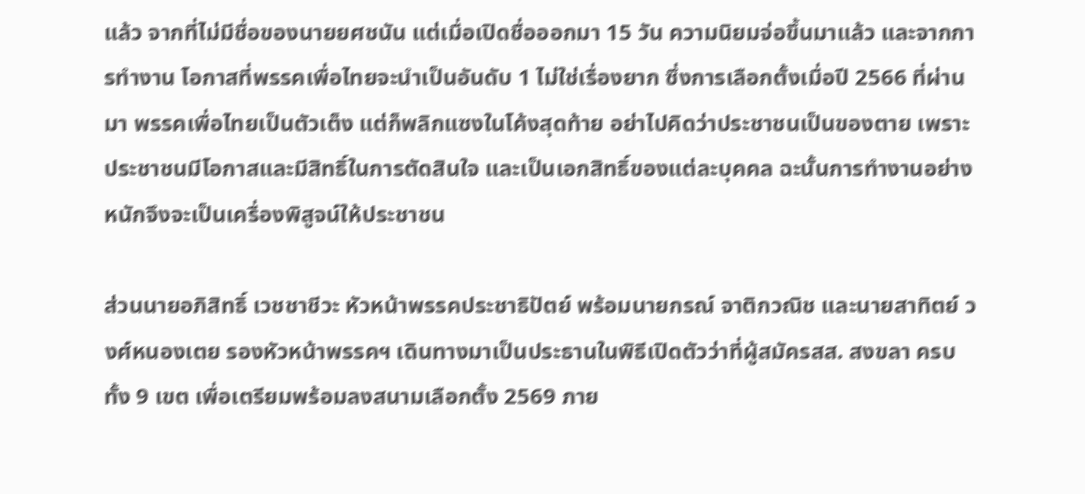แล้ว จากที่ไม่มีชื่อของนายยศชนัน แต่เมื่อเปิดชื่อออกมา 15 วัน ความนิยมจ่อขึ้นมาแล้ว และจากการทำงาน โอกาสที่พรรคเพื่อไทยจะนำเป็นอันดับ 1 ไม่ใช่เรื่องยาก ซึ่งการเลือกตั้งเมื่อปี 2566 ที่ผ่านมา พรรคเพื่อไทยเป็นตัวเต็ง แต่ก็พลิกแซงในโค้งสุดท้าย อย่าไปคิดว่าประชาชนเป็นของตาย เพราะประชาชนมีโอกาสและมีสิทธิ์ในการตัดสินใจ และเป็นเอกสิทธิ์ของแต่ละบุคคล ฉะนั้นการทำงานอย่างหนักจึงจะเป็นเครื่องพิสูจน์ให้ประชาชน

ส่วนนายอภิสิทธิ์ เวชชาชีวะ หัวหน้าพรรคประชาธิปัตย์ พร้อมนายกรณ์ จาติกวณิช และนายสาทิตย์ วงศ์หนองเตย รองหัวหน้าพรรคฯ เดินทางมาเป็นประธานในพิธีเปิดตัวว่าที่ผู้สมัครสส. สงขลา ครบทั้ง 9 เขต เพื่อเตรียมพร้อมลงสนามเลือกตั้ง 2569 ภาย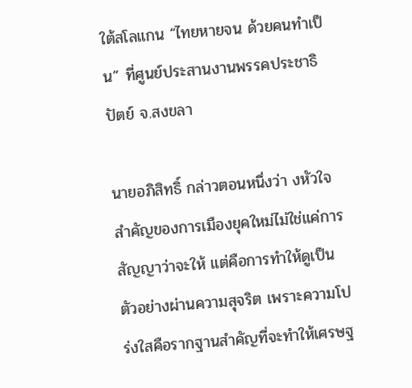ใต้สโลแกน “ไทยหายจน ด้วยคนทำเป็น” ที่ศูนย์ประสานงานพรรคประชาธิปัตย์ จ.สงขลา

นายอภิสิทธิ์ กล่าวตอนหนึ่งว่า งหัวใจสำคัญของการเมืองยุคใหม่ไม่ใช่แค่การสัญญาว่าจะให้ แต่คือการทำให้ดูเป็นตัวอย่างผ่านความสุจริต เพราะความโปร่งใสคือรากฐานสำคัญที่จะทำให้เศรษฐ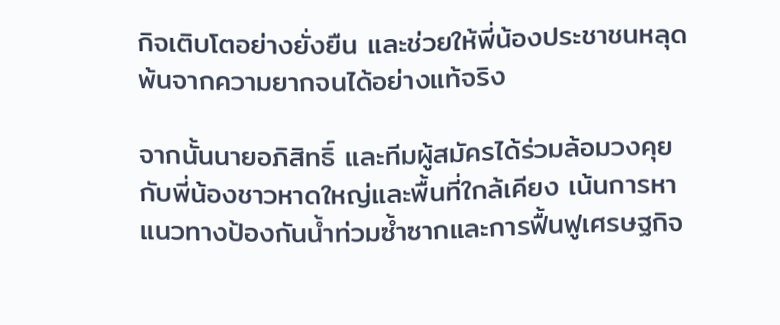กิจเติบโตอย่างยั่งยืน และช่วยให้พี่น้องประชาชนหลุดพ้นจากความยากจนได้อย่างแท้จริง

จากนั้นนายอภิสิทธิ์ และทีมผู้สมัครได้ร่วมล้อมวงคุยกับพี่น้องชาวหาดใหญ่และพื้นที่ใกล้เคียง เน้นการหาแนวทางป้องกันน้ำท่วมซ้ำซากและการฟื้นฟูเศรษฐกิจ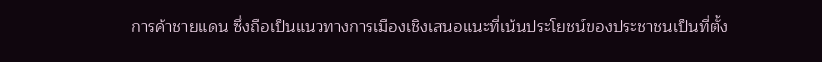การค้าชายแดน ซึ่งถือเป็นแนวทางการเมืองเชิงเสนอแนะที่เน้นประโยชน์ของประชาชนเป็นที่ตั้ง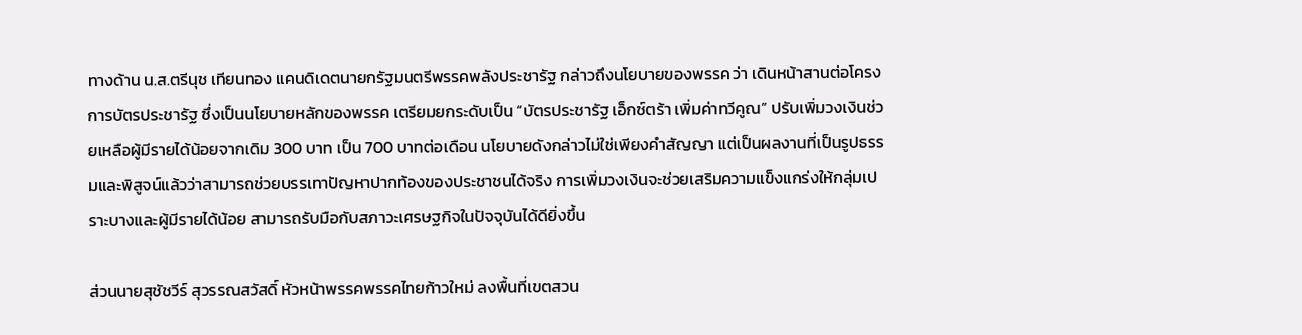ทางด้าน น.ส.ตรีนุช เทียนทอง แคนดิเดตนายกรัฐมนตรีพรรคพลังประชารัฐ กล่าวถึงนโยบายของพรรค ว่า เดินหน้าสานต่อโครงการบัตรประชารัฐ ซึ่งเป็นนโยบายหลักของพรรค เตรียมยกระดับเป็น “บัตรประชารัฐ เอ็กซ์ตร้า เพิ่มค่าทวีคูณ” ปรับเพิ่มวงเงินช่วยเหลือผู้มีรายได้น้อยจากเดิม 300 บาท เป็น 700 บาทต่อเดือน นโยบายดังกล่าวไม่ใช่เพียงคำสัญญา แต่เป็นผลงานที่เป็นรูปธรรมและพิสูจน์แล้วว่าสามารถช่วยบรรเทาปัญหาปากท้องของประชาชนได้จริง การเพิ่มวงเงินจะช่วยเสริมความแข็งแกร่งให้กลุ่มเปราะบางและผู้มีรายได้น้อย สามารถรับมือกับสภาวะเศรษฐกิจในปัจจุบันได้ดียิ่งขึ้น

ส่วนนายสุชัชวีร์ สุวรรณสวัสดิ์ หัวหน้าพรรคพรรคไทยก้าวใหม่ ลงพื้นที่เขตสวน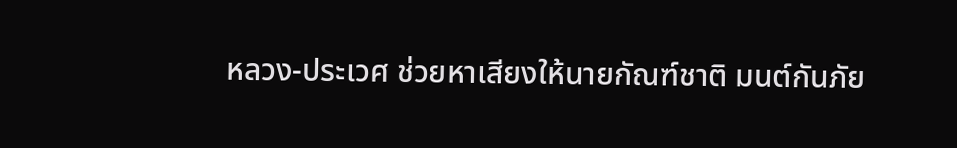หลวง-ประเวศ ช่วยหาเสียงให้นายกัณฑ์ชาติ มนต์กันภัย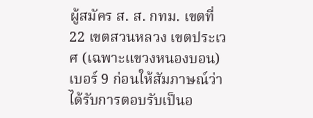ผู้สมัคร ส. ส. กทม. เขตที่ 22 เขตสวนหลวง เขตประเวศ (เฉพาะแขวงหนองบอน) เบอร์ 9 ก่อนให้สัมภาษณ์ว่า ได้รับการตอบรับเป็นอ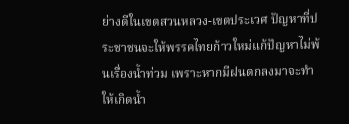ย่างดีในเขตสวนหลวง-เขตประเวศ ปัญหาที่ประชาชนจะให้พรรคไทยก้าวใหม่แก้ปัญหาไม่พ้นเรื่องน้ำท่วม เพราะหากมีฝนตกลงมาจะทำให้เกิดน้ำ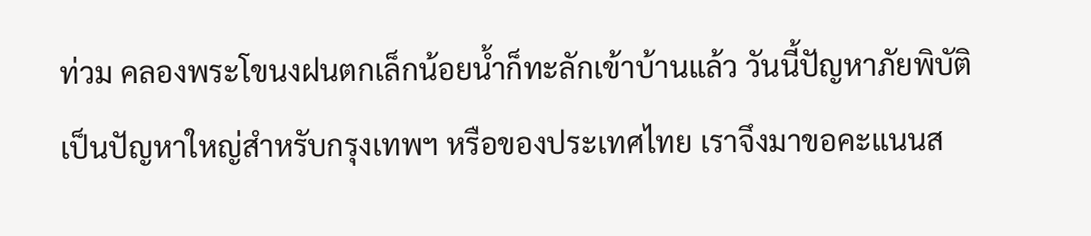ท่วม คลองพระโขนงฝนตกเล็กน้อยน้ำก็ทะลักเข้าบ้านแล้ว วันนี้ปัญหาภัยพิบัติเป็นปัญหาใหญ่สำหรับกรุงเทพฯ หรือของประเทศไทย เราจึงมาขอคะแนนส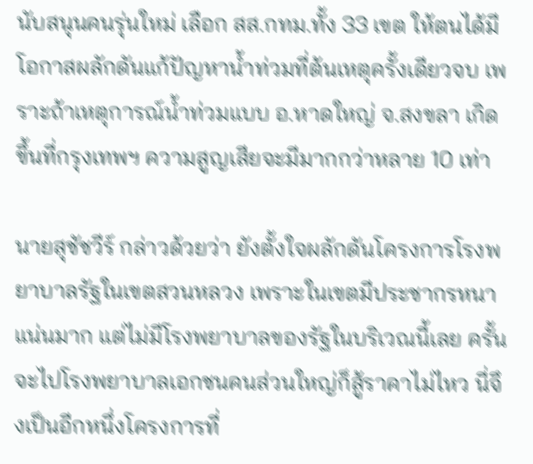นับสนุนคนรุ่นใหม่ เลือก สส.กทม.ทั้ง 33 เขต ให้ตนได้มีโอกาสผลักดันแก้ปัญหาน้ำท่วมที่ต้นเหตุครั้งเดียวจบ เพราะถ้าเหตุการณ์น้ำท่วมแบบ อ.หาดใหญ่ จ.สงขลา เกิดขึ้นที่กรุงเทพฯ ความสูญเสียจะมีมากกว่าหลาย 10 เท่า

นายสุชัชวีร์ กล่าวด้วยว่า ยังตั้งใจผลักดันโครงการโรงพยาบาลรัฐในเขตสวนหลวง เพราะในเขตมีประชากรหนาแน่นมาก แต่ไม่มีโรงพยาบาลของรัฐในบริเวณนี้เลย ครั้นจะไปโรงพยาบาลเอกชนคนส่วนใหญ่ก็สู้ราคาไม่ไหว นี่จึงเป็นอีกหนึ่งโครงการที่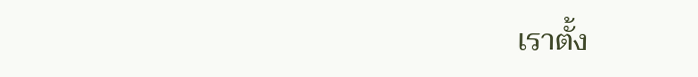เราตั้ง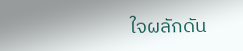ใจผลักดัน